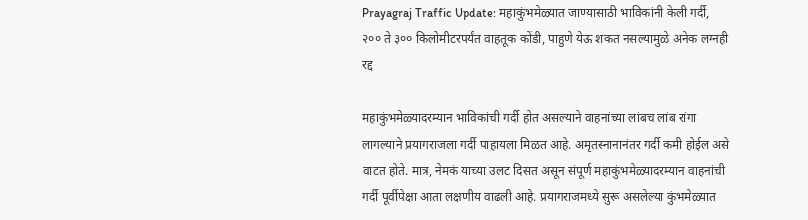Prayagraj Traffic Update: महाकुंभमेळ्यात जाण्यासाठी भाविकांनी केली गर्दी, २०० ते ३०० किलोमीटरपर्यंत वाहतूक कोंडी, पाहुणे येऊ शकत नसल्यामुळे अनेक लग्नही रद्द

महाकुंभमेळ्यादरम्यान भाविकांची गर्दी होत असल्याने वाहनांच्या लांबच लांब रांगा लागल्याने प्रयागराजला गर्दी पाहायला मिळत आहे. अमृतस्नानानंतर गर्दी कमी होईल असे वाटत होते. मात्र, नेमकं याच्या उलट दिसत असून संपूर्ण महाकुंभमेळ्यादरम्यान वाहनांची गर्दी पूर्वीपेक्षा आता लक्षणीय वाढली आहे. प्रयागराजमध्ये सुरू असलेल्या कुंभमेळ्यात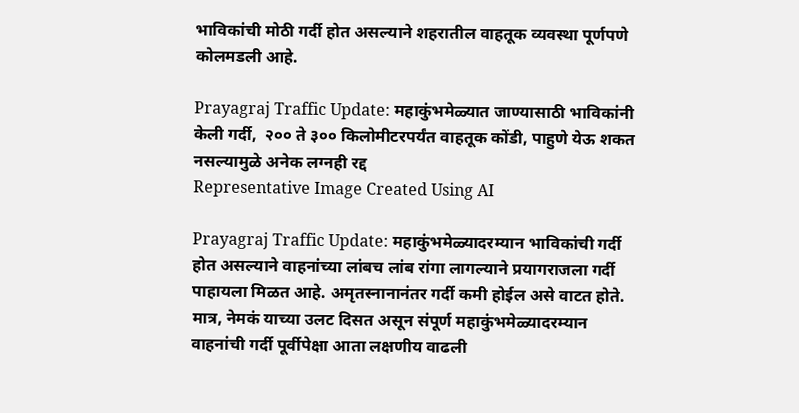भाविकांची मोठी गर्दी होत असल्याने शहरातील वाहतूक व्यवस्था पूर्णपणे कोलमडली आहे.

Prayagraj Traffic Update: महाकुंभमेळ्यात जाण्यासाठी भाविकांनी केली गर्दी,  २०० ते ३०० किलोमीटरपर्यंत वाहतूक कोंडी, पाहुणे येऊ शकत नसल्यामुळे अनेक लग्नही रद्द
Representative Image Created Using AI

Prayagraj Traffic Update: महाकुंभमेळ्यादरम्यान भाविकांची गर्दी होत असल्याने वाहनांच्या लांबच लांब रांगा लागल्याने प्रयागराजला गर्दी पाहायला मिळत आहे. अमृतस्नानानंतर गर्दी कमी होईल असे वाटत होते. मात्र, नेमकं याच्या उलट दिसत असून संपूर्ण महाकुंभमेळ्यादरम्यान वाहनांची गर्दी पूर्वीपेक्षा आता लक्षणीय वाढली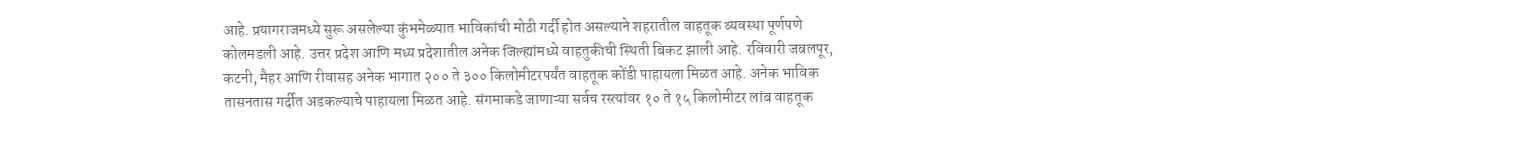आहे. प्रयागराजमध्ये सुरू असलेल्या कुंभमेळ्यात भाविकांची मोठी गर्दी होत असल्याने शहरातील वाहतूक व्यवस्था पूर्णपणे कोलमडली आहे. उत्तर प्रदेश आणि मध्य प्रदेशातील अनेक जिल्ह्यांमध्ये वाहतुकीची स्थिती बिकट झाली आहे. रविवारी जबलपूर, कटनी, मैहर आणि रीवासह अनेक भागात २०० ते ३०० किलोमीटरपर्यंत वाहतूक कोंडी पाहायला मिळत आहे. अनेक भाविक तासनतास गर्दीत अडकल्याचे पाहायला मिळत आहे. संगमाकडे जाणाऱ्या सर्वच रस्त्यांवर १० ते १५ किलोमीटर लांब वाहतूक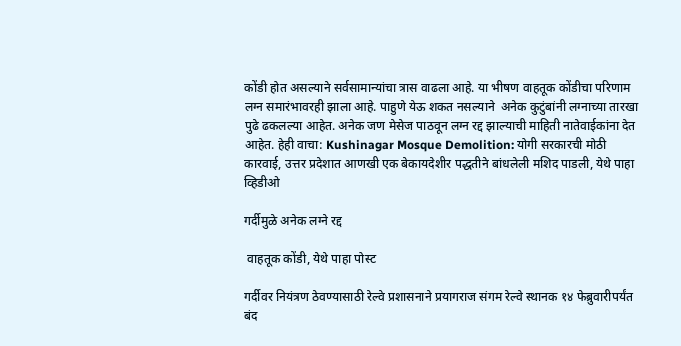कोंडी होत असल्याने सर्वसामान्यांचा त्रास वाढला आहे. या भीषण वाहतूक कोंडीचा परिणाम लग्न समारंभावरही झाला आहे. पाहुणे येऊ शकत नसल्याने  अनेक कुटुंबांनी लग्नाच्या तारखा पुढे ढकलल्या आहेत. अनेक जण मेसेज पाठवून लग्न रद्द झाल्याची माहिती नातेवाईकांना देत आहेत. हेही वाचा: Kushinagar Mosque Demolition: योगी सरकारची मोठी कारवाई, उत्तर प्रदेशात आणखी एक बेकायदेशीर पद्धतीने बांधलेली मशिद पाडली, येथे पाहा व्हिडीओ

गर्दीमुळे अनेक लग्ने रद्द

 वाहतूक कोंडी, येथे पाहा पोस्ट

गर्दीवर नियंत्रण ठेवण्यासाठी रेल्वे प्रशासनाने प्रयागराज संगम रेल्वे स्थानक १४ फेब्रुवारीपर्यंत बंद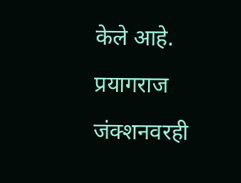केले आहे. प्रयागराज जंक्शनवरही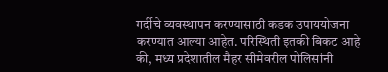गर्दीचे व्यवस्थापन करण्यासाठी कडक उपाययोजना करण्यात आल्या आहेत. परिस्थिती इतकी बिकट आहे की, मध्य प्रदेशातील मैहर सीमेवरील पोलिसांनी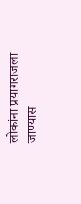लोकांना प्रयागराजला जाण्यास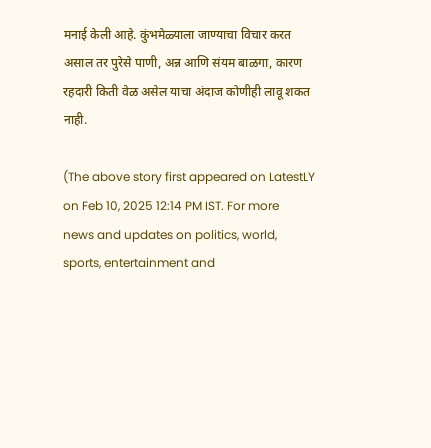मनाई केली आहे. कुंभमेळ्याला जाण्याचा विचार करत असाल तर पुरेसे पाणी, अन्न आणि संयम बाळगा, कारण रहदारी किती वेळ असेल याचा अंदाज कोणीही लावू शकत नाही.

(The above story first appeared on LatestLY on Feb 10, 2025 12:14 PM IST. For more news and updates on politics, world, sports, entertainment and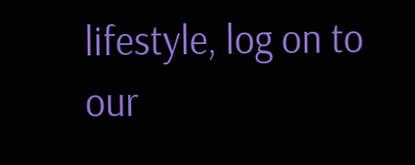lifestyle, log on to our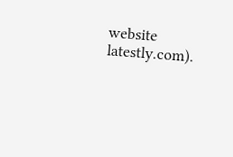website latestly.com).